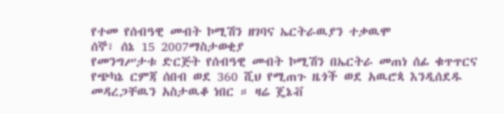የተመ የሰብዓዊ መብት ኮሚሽን ዘገባና ኤርትራዉያን ተቃዉሞ
ሰኞ፣ ሰኔ 15 2007ማስታወቂያ
የመንግሥታቱ ድርጅት የሰብዓዊ መብት ኮሚሽን በኤርትራ መጠነ ሰፊ ቁጥጥርና የጭካኔ ርምጃ ሰበብ ወደ 360 ሺህ የሚጠጉ ዜጎች ወደ አዉሮጳ እንዲሰደዱ መዳረጋቸዉን አስታዉቆ ነበር ። ዛሬ ጄኔቭ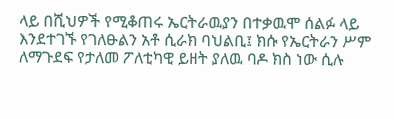ላይ በሺህዎች የሚቆጠሩ ኤርትራዉያን በተቃዉሞ ሰልፉ ላይ እንደተገኙ የገለፁልን አቶ ሲራክ ባህልቢ፤ ክሱ የኤርትራን ሥም ለማጉደፍ የታለመ ፖለቲካዊ ይዘት ያለዉ ባዶ ክስ ነው ሲሉ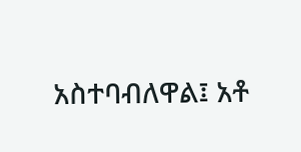አስተባብለዋል፤ አቶ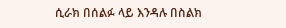ሲራክ በሰልፉ ላይ እንዳሉ በስልክ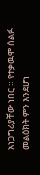አነጋግሪያቸው ነበር ። የተቃዉሞ ሰልፉ መልዕክት ምን እንደሆነ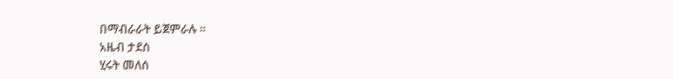በማብራራት ይጀምራሉ ።
አዜብ ታደሰ
ሂሩት መለሰ